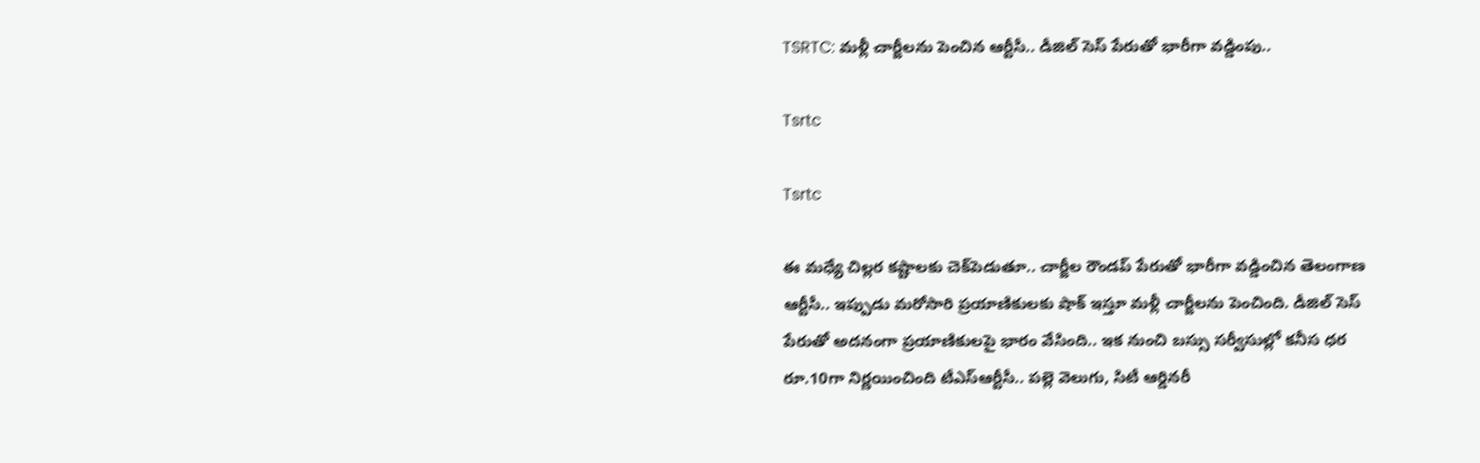TSRTC: మళ్లీ చార్జీలను పెంచిన ఆర్టీసీ.. డీజిల్‌ సెస్‌ పేరుతో భారీగా వడ్డింపు..

Tsrtc

Tsrtc

ఈ మధ్యే చిల్లర కష్టాలకు చెక్‌పెడుతూ.. చార్జీల రౌండప్‌ పేరుతో భారీగా వడ్డించిన తెలంగాణ ఆర్టీసీ.. ఇప్పుడు మరోసారి ప్రయాణికులకు షాక్‌ ఇస్తూ మళ్లీ చార్జీలను పెంచింది. డీజిల్‌ సెస్‌ పేరుతో అదనంగా ప్రయాణికులపై భారం వేసింది.. ఇక నుంచి బస్సు సర్వీసుల్లో కనీస ధర రూ.10గా నిర్ణయించింది టీఎస్‌ఆర్టీసీ.. పల్లె వెలుగు, సిటీ ఆర్డినరీ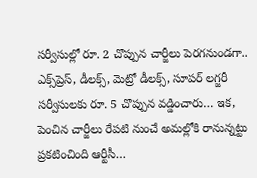సర్వీసుల్లో రూ. 2 చొప్పున చార్జీలు పెరగనుండగా.. ఎక్స్‌ప్రెస్‌, డీలక్స్‌, మెట్రో డీలక్స్‌, సూపర్‌ లగ్జరీ సర్వీసులకు రూ. 5 చొప్పున వడ్డించారు… ఇక, పెంచిన చార్జీలు రేపటి నుంచే అమల్లోకి రానున్నట్టు ప్రకటించింది ఆర్టీసీ…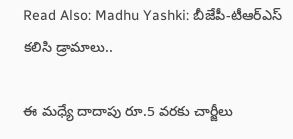Read Also: Madhu Yashki: బీజేపీ-టీఆర్‌ఎస్‌ కలిసి డ్రామాలు..

ఈ మధ్యే దాదాపు రూ.5 వరకు చార్జీలు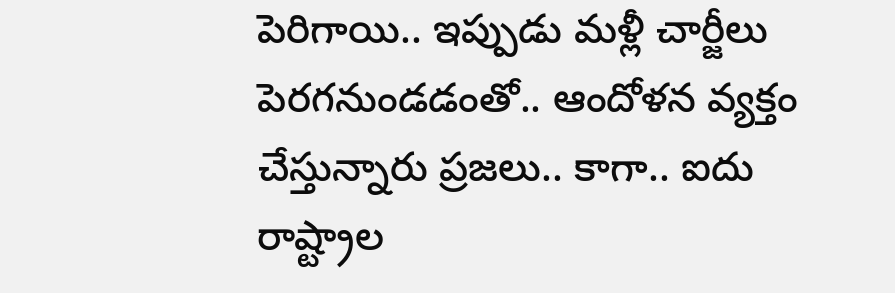పెరిగాయి.. ఇప్పుడు మళ్లీ చార్జీలు పెరగనుండడంతో.. ఆందోళన వ్యక్తం చేస్తున్నారు ప్రజలు.. కాగా.. ఐదు రాష్ట్రాల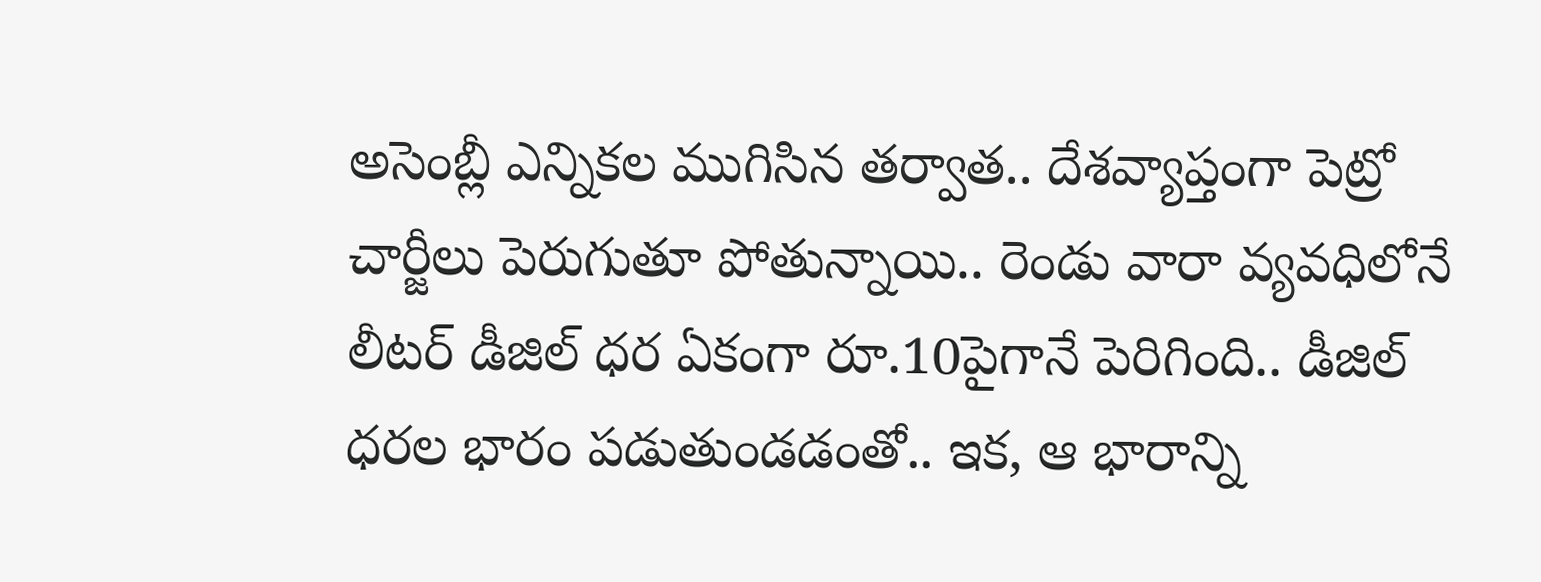అసెంబ్లీ ఎన్నికల ముగిసిన తర్వాత.. దేశవ్యాప్తంగా పెట్రో చార్జీలు పెరుగుతూ పోతున్నాయి.. రెండు వారా వ్యవధిలోనే లీటర్‌ డీజిల్‌ ధర ఏకంగా రూ.10పైగానే పెరిగింది.. డీజిల్‌ ధరల భారం పడుతుండడంతో.. ఇక, ఆ భారాన్ని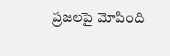ప్రజలపై మోపింది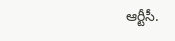ఆర్టీసీ.